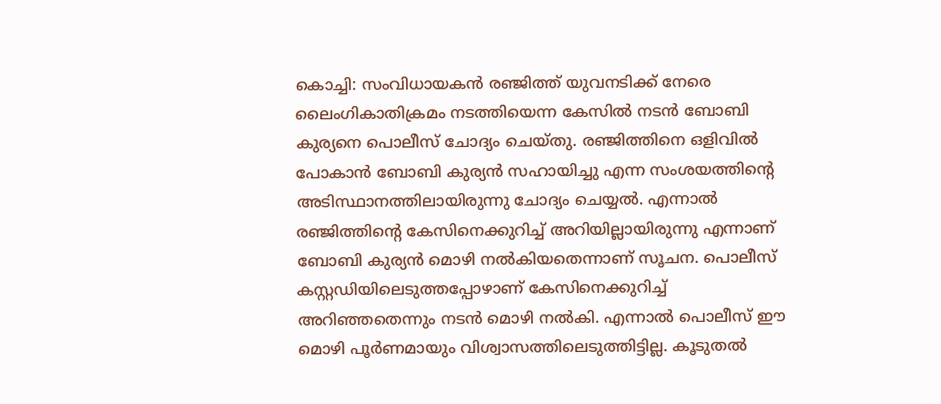കൊച്ചി: സംവിധായകൻ രഞ്ജിത്ത് യുവനടിക്ക് നേരെ ലൈംഗികാതിക്രമം നടത്തിയെന്ന കേസിൽ നടൻ ബോബി കുര്യനെ പൊലീസ് ചോദ്യം ചെയ്തു. രഞ്ജിത്തിനെ ഒളിവിൽ പോകാൻ ബോബി കുര്യൻ സഹായിച്ചു എന്ന സംശയത്തിന്റെ അടിസ്ഥാനത്തിലായിരുന്നു ചോദ്യം ചെയ്യൽ. എന്നാൽ രഞ്ജിത്തിന്റെ കേസിനെക്കുറിച്ച് അറിയില്ലായിരുന്നു എന്നാണ് ബോബി കുര്യൻ മൊഴി നൽകിയതെന്നാണ് സൂചന. പൊലീസ് കസ്റ്റഡിയിലെടുത്തപ്പോഴാണ് കേസിനെക്കുറിച്ച് അറിഞ്ഞതെന്നും നടൻ മൊഴി നൽകി. എന്നാൽ പൊലീസ് ഈ മൊഴി പൂർണമായും വിശ്വാസത്തിലെടുത്തിട്ടില്ല. കൂടുതൽ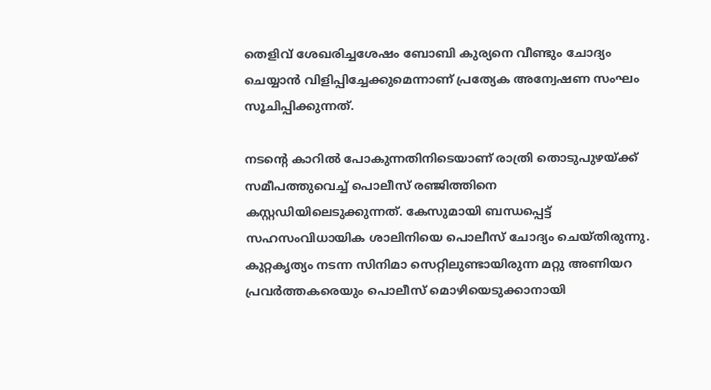തെളിവ് ശേഖരിച്ചശേഷം ബോബി കുര്യനെ വീണ്ടും ചോദ്യം ചെയ്യാൻ വിളിപ്പിച്ചേക്കുമെന്നാണ് പ്രത്യേക അന്വേഷണ സംഘം സൂചിപ്പിക്കുന്നത്.

നടന്റെ കാറിൽ പോകുന്നതിനിടെയാണ് രാത്രി തൊടുപുഴയ്ക്ക് സമീപത്തുവെച്ച് പൊലീസ് രഞ്ജിത്തിനെ കസ്റ്റഡിയിലെടുക്കുന്നത്. കേസുമായി ബന്ധപ്പെട്ട് സഹസംവിധായിക ശാലിനിയെ പൊലീസ് ചോദ്യം ചെയ്തിരുന്നു. കുറ്റകൃത്യം നടന്ന സിനിമാ സെറ്റിലുണ്ടായിരുന്ന മറ്റു അണിയറ പ്രവർത്തകരെയും പൊലീസ് മൊഴിയെടുക്കാനായി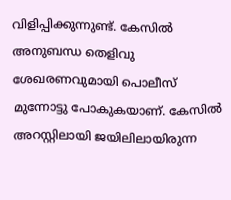വിളിപ്പിക്കുന്നുണ്ട്. കേസിൽ അനുബന്ധ തെളിവു ശേഖരണവുമായി പൊലീസ് മുന്നോട്ടു പോകുകയാണ്. കേസിൽ അറസ്റ്റിലായി ജയിലിലായിരുന്ന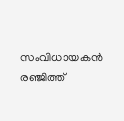സംവിധായകൻ രഞ്ജിത്ത്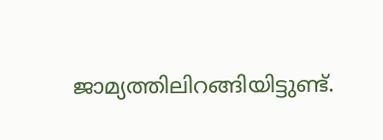ജാമ്യത്തിലിറങ്ങിയിട്ടുണ്ട്.